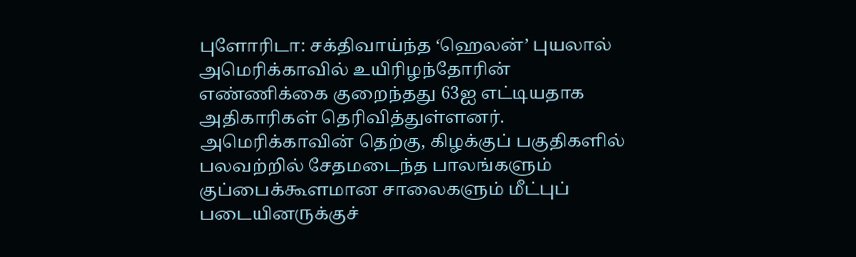புளோரிடா: சக்திவாய்ந்த ‘ஹெலன்’ புயலால் அமெரிக்காவில் உயிரிழந்தோரின் எண்ணிக்கை குறைந்தது 63ஐ எட்டியதாக அதிகாரிகள் தெரிவித்துள்ளனர்.
அமெரிக்காவின் தெற்கு, கிழக்குப் பகுதிகளில் பலவற்றில் சேதமடைந்த பாலங்களும் குப்பைக்கூளமான சாலைகளும் மீட்புப் படையினருக்குச்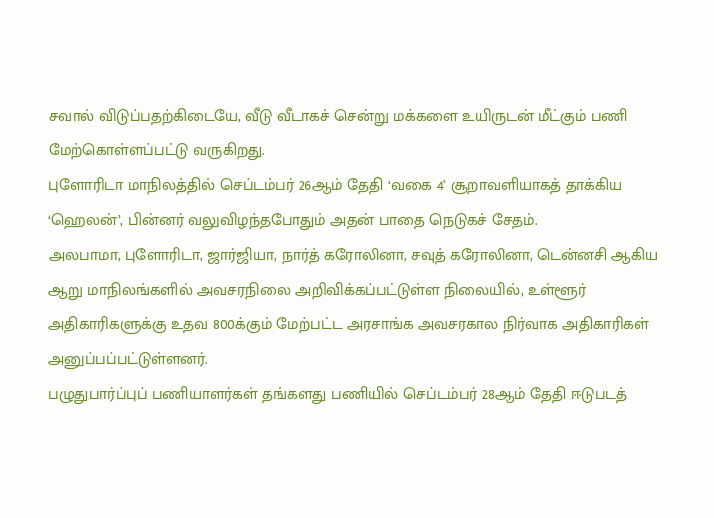சவால் விடுப்பதற்கிடையே, வீடு வீடாகச் சென்று மக்களை உயிருடன் மீட்கும் பணி மேற்கொள்ளப்பட்டு வருகிறது.
புளோரிடா மாநிலத்தில் செப்டம்பர் 26ஆம் தேதி ‘வகை 4’ சூறாவளியாகத் தாக்கிய ‘ஹெலன்’, பின்னர் வலுவிழந்தபோதும் அதன் பாதை நெடுகச் சேதம்.
அலபாமா, புளோரிடா, ஜார்ஜியா, நார்த் கரோலினா, சவுத் கரோலினா, டென்னசி ஆகிய ஆறு மாநிலங்களில் அவசரநிலை அறிவிக்கப்பட்டுள்ள நிலையில், உள்ளூர் அதிகாரிகளுக்கு உதவ 800க்கும் மேற்பட்ட அரசாங்க அவசரகால நிர்வாக அதிகாரிகள் அனுப்பப்பட்டுள்ளனர்.
பழுதுபார்ப்புப் பணியாளர்கள் தங்களது பணியில் செப்டம்பர் 28ஆம் தேதி ஈடுபடத்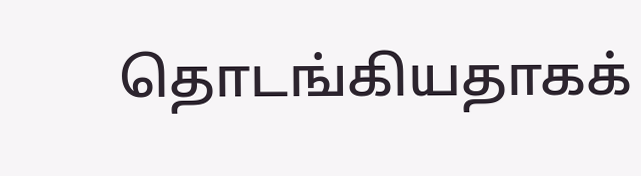தொடங்கியதாகக்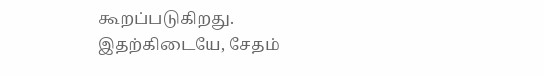கூறப்படுகிறது.
இதற்கிடையே, சேதம்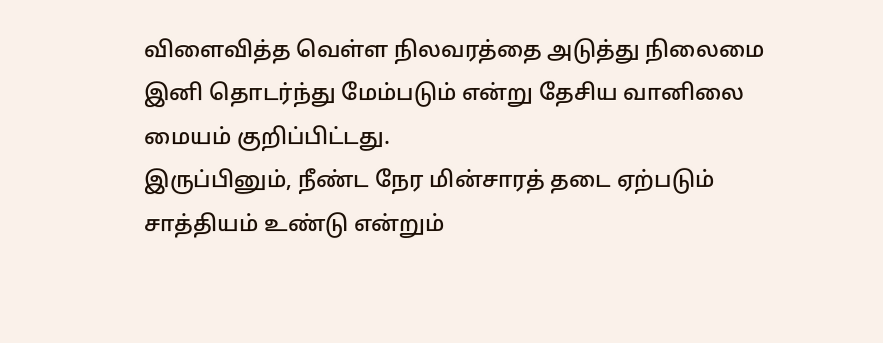விளைவித்த வெள்ள நிலவரத்தை அடுத்து நிலைமை இனி தொடர்ந்து மேம்படும் என்று தேசிய வானிலை மையம் குறிப்பிட்டது.
இருப்பினும், நீண்ட நேர மின்சாரத் தடை ஏற்படும் சாத்தியம் உண்டு என்றும்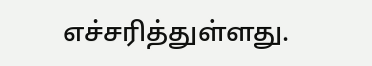எச்சரித்துள்ளது.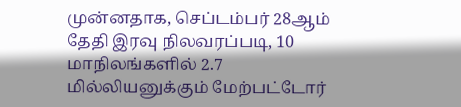முன்னதாக, செப்டம்பர் 28ஆம் தேதி இரவு நிலவரப்படி, 10 மாநிலங்களில் 2.7 மில்லியனுக்கும் மேற்பட்டோர்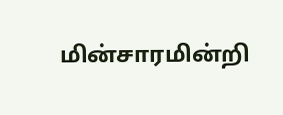மின்சாரமின்றி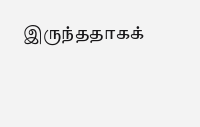இருந்ததாகக்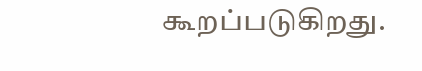கூறப்படுகிறது.